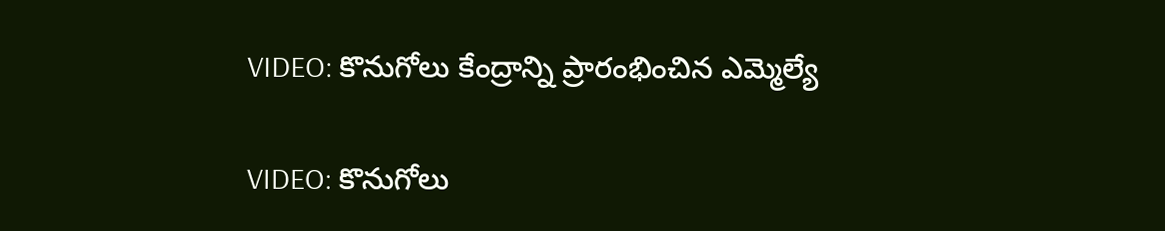VIDEO: కొనుగోలు కేంద్రాన్ని ప్రారంభించిన ఎమ్మెల్యే

VIDEO: కొనుగోలు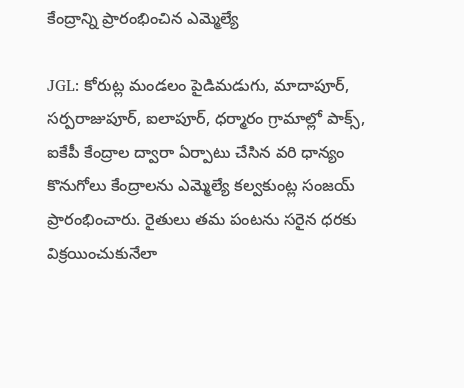కేంద్రాన్ని ప్రారంభించిన ఎమ్మెల్యే

JGL: కోరుట్ల మండలం పైడిమడుగు, మాదాపూర్, సర్పరాజుపూర్, ఐలాపూర్, ధర్మారం గ్రామాల్లో పాక్స్, ఐకేపీ కేంద్రాల ద్వారా ఏర్పాటు చేసిన వరి ధాన్యం కొనుగోలు కేంద్రాలను ఎమ్మెల్యే కల్వకుంట్ల సంజయ్ ప్రారంభించారు. రైతులు తమ పంటను సరైన ధరకు విక్రయించుకునేలా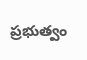ప్రభుత్వం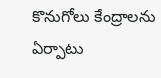కొనుగోలు కేంద్రాలను ఏర్పాటు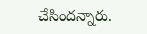చేసిందన్నారు.